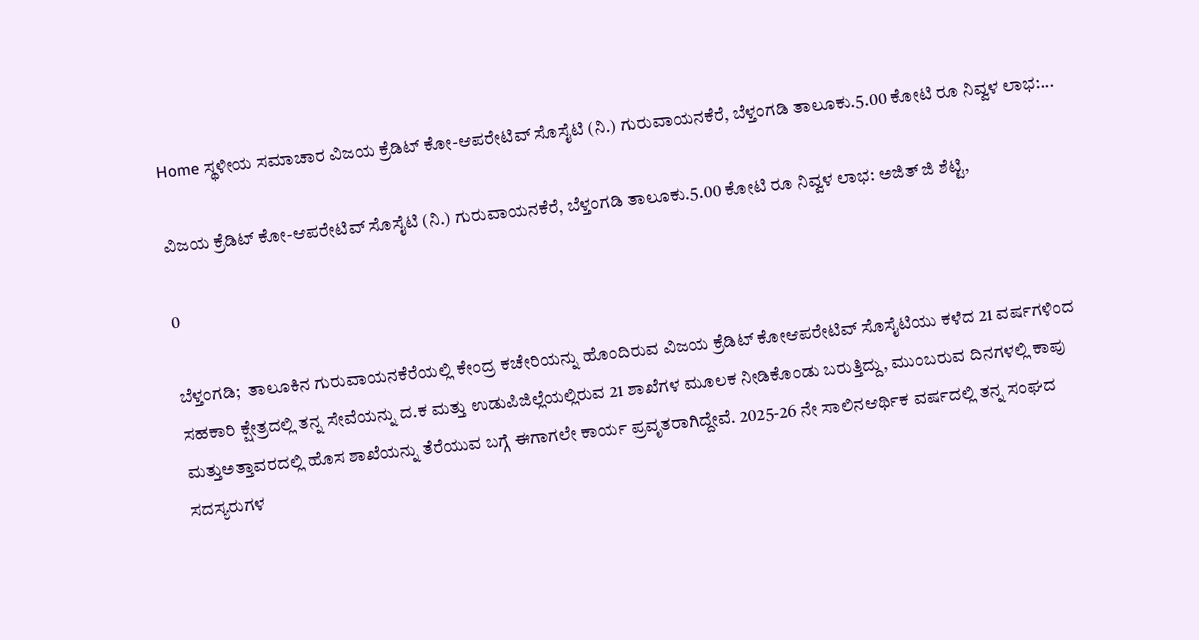Home ಸ್ಥಳೀಯ ಸಮಾಚಾರ ವಿಜಯ ಕ್ರೆಡಿಟ್ ಕೋ-ಆಪರೇಟಿವ್ ಸೊಸೈಟಿ (ನಿ.) ಗುರುವಾಯನಕೆರೆ, ಬೆಳ್ತಂಗಡಿ ತಾಲೂಕು.5.00 ಕೋಟಿ ರೂ ನಿವ್ವಳ ಲಾಭ:...

ವಿಜಯ ಕ್ರೆಡಿಟ್ ಕೋ-ಆಪರೇಟಿವ್ ಸೊಸೈಟಿ (ನಿ.) ಗುರುವಾಯನಕೆರೆ, ಬೆಳ್ತಂಗಡಿ ತಾಲೂಕು.5.00 ಕೋಟಿ ರೂ ನಿವ್ವಳ ಲಾಭ: ಅಜಿತ್ ಜಿ ಶೆಟ್ಟಿ,

0

ಬೆಳ್ತಂಗಡಿ;  ತಾಲೂಕಿನ ಗುರುವಾಯನಕೆರೆಯಲ್ಲಿ ಕೇಂದ್ರ ಕಚೇರಿಯನ್ನು ಹೊಂದಿರುವ ವಿಜಯ ಕ್ರೆಡಿಟ್ ಕೋಆಪರೇಟಿವ್ ಸೊಸೈಟಿಯು ಕಳೆದ 21 ವರ್ಷಗಳಿಂದ ಸಹಕಾರಿ ಕ್ಷೇತ್ರದಲ್ಲಿ ತನ್ನ ಸೇವೆಯನ್ನು ದ.ಕ ಮತ್ತು ಉಡುಪಿಜಿಲ್ಲೆಯಲ್ಲಿರುವ 21 ಶಾಖೆಗಳ ಮೂಲಕ ನೀಡಿಕೊಂಡು ಬರುತ್ತಿದ್ದು, ಮುಂಬರುವ ದಿನಗಳಲ್ಲಿ ಕಾಪು ಮತ್ತುಅತ್ತಾವರದಲ್ಲಿ ಹೊಸ ಶಾಖೆಯನ್ನು ತೆರೆಯುವ ಬಗ್ಗೆ ಈಗಾಗಲೇ ಕಾರ್ಯ ಪ್ರವೃತರಾಗಿದ್ದೇವೆ. 2025-26 ನೇ ಸಾಲಿನಆರ್ಥಿಕ ವರ್ಷದಲ್ಲಿ ತನ್ನ ಸಂಘದ ಸದಸ್ಯರುಗಳ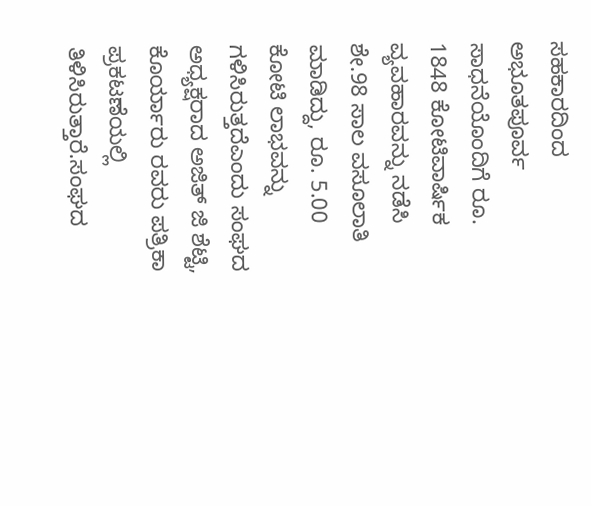ಸಹಕಾರದಿಂದ ಅಭೂತಪೂರ್ವ ಸಾಧನೆಯೊಂದಿಗೆ ರೂ. 1848 ಕೋಟಿವಾರ್ಷಿಕ ವ್ಯವಹಾರವನ್ನು ನಡೆಸಿ ಶೇ.98 ಸಾಲ ವಸೂಲಾತಿ ಮಾಡಿದ್ದು, ರೂ. 5.00 ಕೋಟಿ ಲಾಭವನ್ನು ಗಳಿಸಿರುತ್ತದೆಎಂದು ಸಂಘದ ಅಧ್ಯಕ್ಷರಾದ ಅಜಿತ್ ಜಿ ಶೆಟ್ಟಿ, ಕೊರ್ಯಾರು ರವರು ಪತ್ರಿಕಾ ಪ್ರಕಟಣೆಯಲ್ಲಿ ತಿಳಿಸಿರುತ್ತಾರೆ.ಸಂಘದ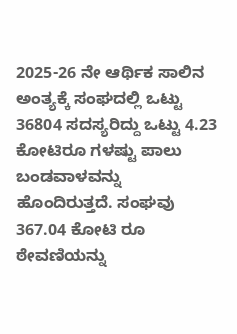2025-26 ನೇ ಆರ್ಥಿಕ ಸಾಲಿನ ಅಂತ್ಯಕ್ಕೆ ಸಂಘದಲ್ಲಿ ಒಟ್ಟು 36804 ಸದಸ್ಯರಿದ್ದು ಒಟ್ಟು 4.23 ಕೋಟಿರೂ ಗಳಷ್ಟು ಪಾಲು ಬಂಡವಾಳವನ್ನು ಹೊಂದಿರುತ್ತದೆ. ಸಂಘವು 367.04 ಕೋಟಿ ರೂ ಠೇವಣಿಯನ್ನು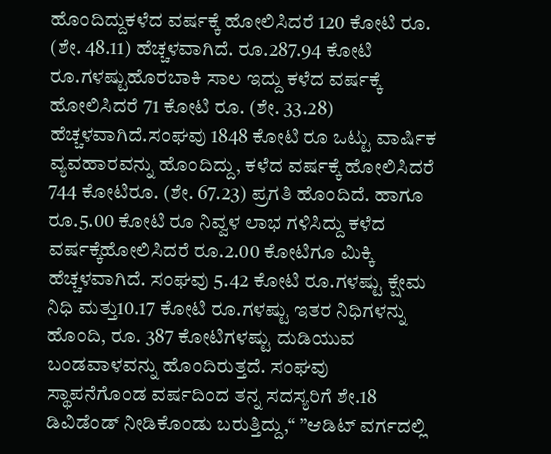ಹೊಂದಿದ್ದುಕಳೆದ ವರ್ಷಕ್ಕೆ ಹೋಲಿಸಿದರೆ 120 ಕೋಟಿ ರೂ. (ಶೇ. 48.11) ಹೆಚ್ಚಳವಾಗಿದೆ. ರೂ.287.94 ಕೋಟಿ ರೂ.ಗಳಷ್ಟುಹೊರಬಾಕಿ ಸಾಲ ಇದ್ದು ಕಳೆದ ವರ್ಷಕ್ಕೆ ಹೋಲಿಸಿದರೆ 71 ಕೋಟಿ ರೂ. (ಶೇ. 33.28) ಹೆಚ್ಚಳವಾಗಿದೆ.ಸಂಘವು 1848 ಕೋಟಿ ರೂ ಒಟ್ಟು ವಾರ್ಷಿಕ ವ್ಯವಹಾರವನ್ನು ಹೊಂದಿದ್ದು, ಕಳೆದ ವರ್ಷಕ್ಕೆ ಹೋಲಿಸಿದರೆ 744 ಕೋಟಿರೂ. (ಶೇ. 67.23) ಪ್ರಗತಿ ಹೊಂದಿದೆ. ಹಾಗೂ ರೂ.5.00 ಕೋಟಿ ರೂ ನಿವ್ವಳ ಲಾಭ ಗಳಿಸಿದ್ದು ಕಳೆದ ವರ್ಷಕ್ಕೆಹೋಲಿಸಿದರೆ ರೂ.2.00 ಕೋಟಿಗೂ ಮಿಕ್ಕಿ ಹೆಚ್ಚಳವಾಗಿದೆ. ಸಂಘವು 5.42 ಕೋಟಿ ರೂ.ಗಳಷ್ಟು ಕ್ಷೇಮ ನಿಧಿ ಮತ್ತು10.17 ಕೋಟಿ ರೂ.ಗಳಷ್ಟು ಇತರ ನಿಧಿಗಳನ್ನು ಹೊಂದಿ, ರೂ. 387 ಕೋಟಿಗಳಷ್ಟು ದುಡಿಯುವ ಬಂಡವಾಳವನ್ನು ಹೊಂದಿರುತ್ತದೆ. ಸಂಘವು ಸ್ಥಾಪನೆಗೊಂಡ ವರ್ಷದಿಂದ ತನ್ನ ಸದಸ್ಯರಿಗೆ ಶೇ.18 ಡಿವಿಡೆಂಡ್ ನೀಡಿಕೊಂಡು ಬರುತ್ತಿದ್ದು,“ ”ಆಡಿಟ್ ವರ್ಗದಲ್ಲಿ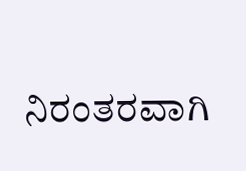ನಿರಂತರವಾಗಿ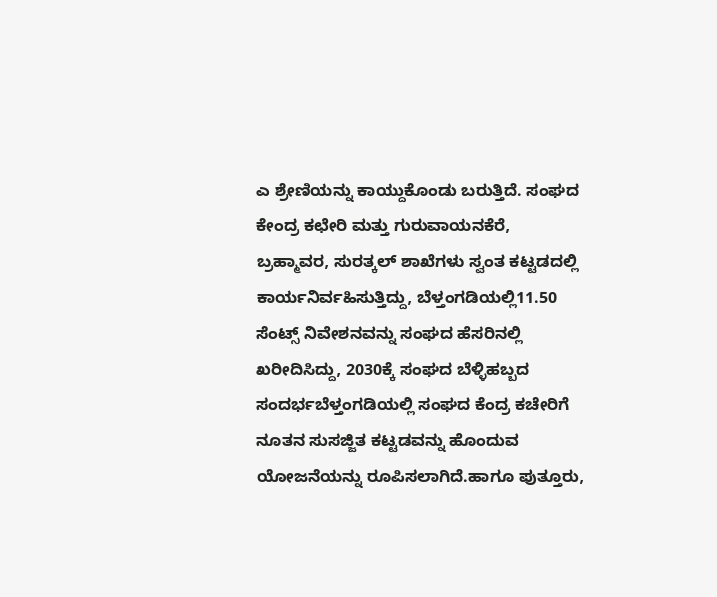ಎ ಶ್ರೇಣಿಯನ್ನು ಕಾಯ್ದುಕೊಂಡು ಬರುತ್ತಿದೆ. ಸಂಘದ ಕೇಂದ್ರ ಕಛೇರಿ ಮತ್ತು ಗುರುವಾಯನಕೆರೆ, ಬ್ರಹ್ಮಾವರ, ಸುರತ್ಕಲ್ ಶಾಖೆಗಳು ಸ್ವಂತ ಕಟ್ಟಡದಲ್ಲಿ ಕಾರ್ಯನಿರ್ವಹಿಸುತ್ತಿದ್ದು, ಬೆಳ್ತಂಗಡಿಯಲ್ಲಿ11.50 ಸೆಂಟ್ಸ್ ನಿವೇಶನವನ್ನು ಸಂಘದ ಹೆಸರಿನಲ್ಲಿ ಖರೀದಿಸಿದ್ದು, 2030ಕ್ಕೆ ಸಂಘದ ಬೆಳ್ಳಿಹಬ್ಬದ ಸಂದರ್ಭಬೆಳ್ತಂಗಡಿಯಲ್ಲಿ ಸಂಘದ ಕೆಂದ್ರ ಕಚೇರಿಗೆ ನೂತನ ಸುಸಜ್ಜಿತ ಕಟ್ಟಡವನ್ನು ಹೊಂದುವ ಯೋಜನೆಯನ್ನು ರೂಪಿಸಲಾಗಿದೆ.ಹಾಗೂ ಪುತ್ತೂರು,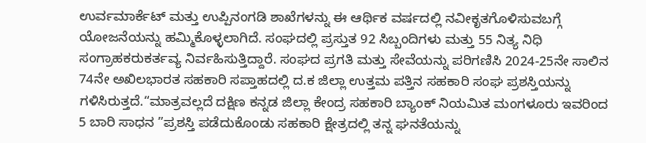ಉರ್ವಮಾರ್ಕೆಟ್ ಮತ್ತು ಉಪ್ಪಿನಂಗಡಿ ಶಾಖೆಗಳನ್ನು ಈ ಆರ್ಥಿಕ ವರ್ಷದಲ್ಲಿ ನವೀಕೃತಗೊಳಿಸುವಬಗ್ಗೆ ಯೋಜನೆಯನ್ನು ಹಮ್ಮಿಕೊಳ್ಳಲಾಗಿದೆ. ಸಂಘದಲ್ಲಿ ಪ್ರಸ್ತುತ 92 ಸಿಬ್ಬಂದಿಗಳು ಮತ್ತು 55 ನಿತ್ಯ ನಿಧಿ ಸಂಗ್ರಾಹಕರುಕರ್ತವ್ಯ ನಿರ್ವಹಿಸುತ್ತಿದ್ದಾರೆ. ಸಂಘದ ಪ್ರಗತಿ ಮತ್ತು ಸೇವೆಯನ್ನು ಪರಿಗಣಿಸಿ 2024-25ನೇ ಸಾಲಿನ 74ನೇ ಅಖಿಲಭಾರತ ಸಹಕಾರಿ ಸಪ್ತಾಹದಲ್ಲಿ ದ.ಕ ಜಿಲ್ಲಾ ಉತ್ತಮ ಪತ್ತಿನ ಸಹಕಾರಿ ಸಂಘ ಪ್ರಶಸ್ತಿಯನ್ನು ಗಳಿಸಿರುತ್ತದೆ.“ಮಾತ್ರವಲ್ಲದೆ ದಕ್ಷಿಣ ಕನ್ನಡ ಜಿಲ್ಲಾ ಕೇಂದ್ರ ಸಹಕಾರಿ ಬ್ಯಾಂಕ್ ನಿಯಮಿತ ಮಂಗಳೂರು ಇವರಿಂದ 5 ಬಾರಿ ಸಾಧನ ”ಪ್ರಶಸ್ತಿ ಪಡೆದುಕೊಂಡು ಸಹಕಾರಿ ಕ್ಷೇತ್ರದಲ್ಲಿ ತನ್ನ ಘನತೆಯನ್ನು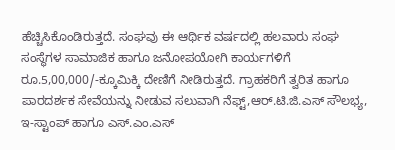ಹೆಚ್ಚಿಸಿಕೊಂಡಿರುತ್ತದೆ. ಸಂಘವು ಈ ಆರ್ಥಿಕ ವರ್ಷದಲ್ಲಿ ಹಲವಾರು ಸಂಘ ಸಂಸ್ಥೆಗಳ ಸಾಮಾಜಿಕ ಹಾಗೂ ಜನೋಪಯೋಗಿ ಕಾರ್ಯಗಳಿಗೆ ರೂ.5,00,000/-ಕ್ಕೂಮಿಕ್ಕಿ ದೇಣಿಗೆ ನೀಡಿರುತ್ತದೆ. ಗ್ರಾಹಕರಿಗೆ ತ್ವರಿತ ಹಾಗೂ ಪಾರದರ್ಶಕ ಸೇವೆಯನ್ನು ನೀಡುವ ಸಲುವಾಗಿ ನೆಫ್ಟ್,ಆರ್.ಟಿ.ಜಿ.ಎಸ್ ಸೌಲಭ್ಯ, ಇ-ಸ್ಟಾಂಪ್ ಹಾಗೂ ಎಸ್.ಎಂ.ಎಸ್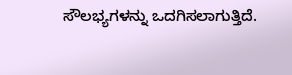ಸೌಲಭ್ಯಗಳನ್ನು ಒದಗಿಸಲಾಗುತ್ತಿದೆ.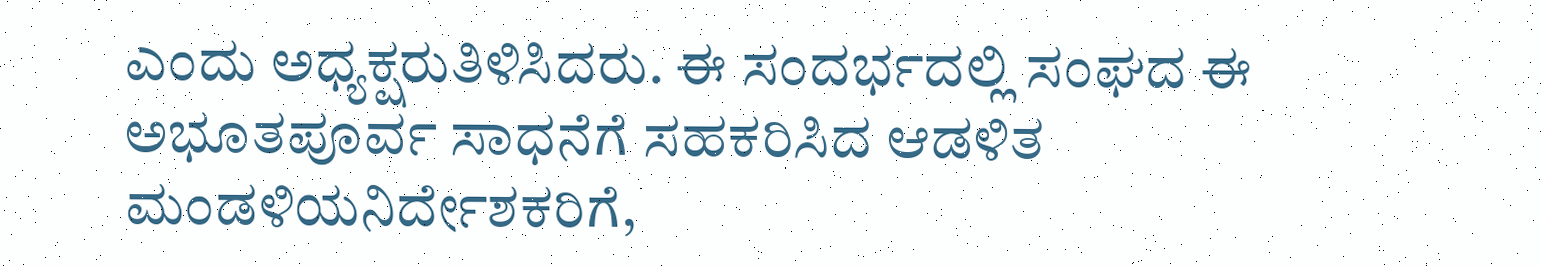ಎಂದು ಅಧ್ಯಕ್ಷರುತಿಳಿಸಿದರು. ಈ ಸಂದರ್ಭದಲ್ಲಿ ಸಂಘದ ಈ ಅಭೂತಪೂರ್ವ ಸಾಧನೆಗೆ ಸಹಕರಿಸಿದ ಆಡಳಿತ ಮಂಡಳಿಯನಿರ್ದೇಶಕರಿಗೆ,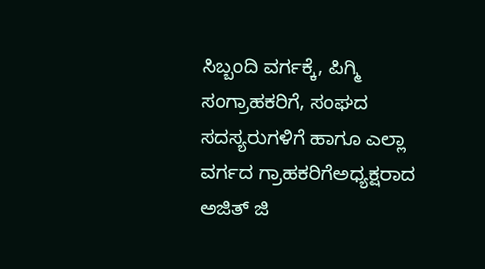ಸಿಬ್ಬಂದಿ ವರ್ಗಕ್ಕೆ, ಪಿಗ್ಮಿ ಸಂಗ್ರಾಹಕರಿಗೆ, ಸಂಘದ ಸದಸ್ಯರುಗಳಿಗೆ ಹಾಗೂ ಎಲ್ಲಾ ವರ್ಗದ ಗ್ರಾಹಕರಿಗೆಅಧ್ಯಕ್ಷರಾದ ಅಜಿತ್ ಜಿ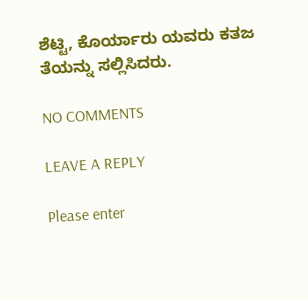ಶೆಟ್ಟಿ, ಕೊರ್ಯಾರು ಯವರು ಕತಜ ತೆಯನ್ನು ಸಲ್ಲಿಸಿದರು.

NO COMMENTS

LEAVE A REPLY

Please enter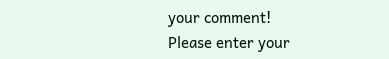your comment!
Please enter your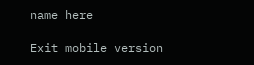name here

Exit mobile version